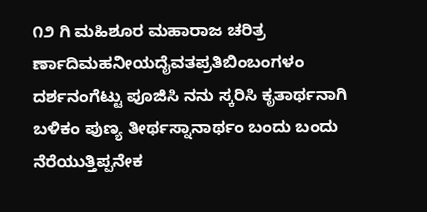೧೨ ಗಿ ಮಹಿಶೂರ ಮಹಾರಾಜ ಚರಿತ್ರ ರ್ಣಾದಿಮಹನೀಯದೈವತಪ್ರತಿಬಿಂಬಂಗಳಂ ದರ್ಶನಂಗೆಟ್ಟು ಪೂಜಿಸಿ ನನು ಸ್ಕರಿಸಿ ಕೃತಾರ್ಥನಾಗಿ ಬಳಿಕಂ ಪುಣ್ಯ ತೀರ್ಥಸ್ನಾನಾರ್ಥಂ ಬಂದು ಬಂದು ನೆರೆಯುತ್ತಿಪ್ಪನೇಕ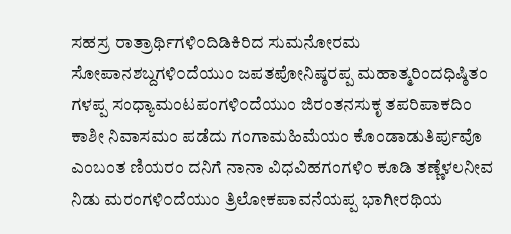ಸಹಸ್ರ ರಾತ್ರಾರ್ಥಿಗಳಿ೦ದಿಡಿಕಿರಿದ ಸುಮನೋರಮ ಸೋಪಾನಶಬ್ದಗಳಿ೦ದೆಯುಂ ಜಪತಪೋನಿಷ್ಠರಪ್ಪ ಮಹಾತ್ಮರಿಂದಧಿಷ್ಠಿತಂ ಗಳಪ್ಪ ಸಂಧ್ಯಾಮಂಟಪಂಗಳಿ೦ದೆಯುಂ ಜಿರಂತನಸುಕೃ ತಪರಿಪಾಕದಿಂ ಕಾಶೀ ನಿವಾಸಮಂ ಪಡೆದು ಗಂಗಾಮಹಿಮೆಯಂ ಕೊಂಡಾಡುತಿರ್ಪುವೊ ಎಂಬಂತ ಣಿಯರಂ ದನಿಗೆ ನಾನಾ ವಿಧವಿಹಗಂಗಳಿ೦ ಕೂಡಿ ತಣ್ಣೆಳಲನೀವ ನಿಡು ಮರಂಗಳಿ೦ದೆಯುಂ ತ್ರಿಲೋಕಪಾವನೆಯಪ್ಪ ಭಾಗೀರಥಿಯ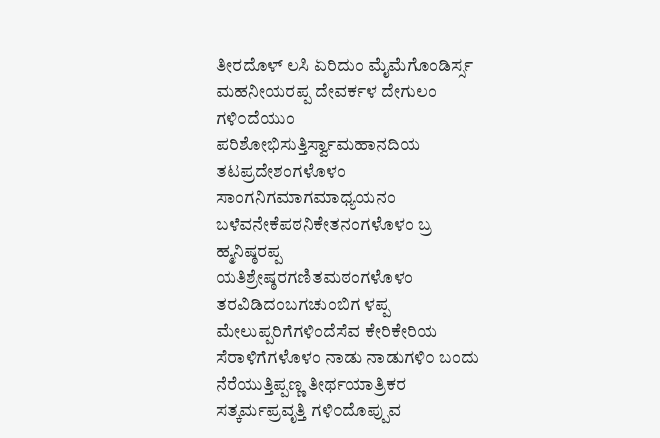ತೀರದೊಳ್ ಲಸಿ ಏರಿದುಂ ಮೈಮೆಗೊಂಡಿರ್ಸ್ಸ ಮಹನೀಯರಪ್ಪ ದೇವರ್ಕಳ ದೇಗುಲಂ ಗಳಿ೦ದೆಯುಂ ಪರಿಶೋಭಿಸುತ್ತಿರ್ಸ್ವಾಮಹಾನದಿಯ ತಟಪ್ರದೇಶಂಗಳೊಳಂ ಸಾಂಗನಿಗಮಾಗಮಾಧ್ಯಯನಂ ಬಳೆವನೇಕೆಪಠನಿಕೇತನಂಗಳೊಳಂ ಬ್ರ ಹ್ಮನಿಷ್ಠರಪ್ಪ ಯತಿಶ್ರೇಷ್ಠರಗಣಿತಮಠಂಗಳೊಳಂ ತರವಿಡಿದಂಬಗಚುಂಬಿಗ ಳಪ್ಪ ಮೇಲುಪ್ಪರಿಗೆಗಳಿಂದೆಸೆವ ಕೇರಿಕೇರಿಯ ಸೆರಾಳಿಗೆಗಳೊಳಂ ನಾಡು ನಾಡುಗಳಿ೦ ಬಂದು ನೆರೆಯುತ್ತಿಪ್ಪಣ್ಣ ತೀರ್ಥಯಾತ್ರಿಕರ ಸತ್ಕರ್ಮಪ್ರವೃತ್ತಿ ಗಳಿ೦ದೊಪ್ಪುವ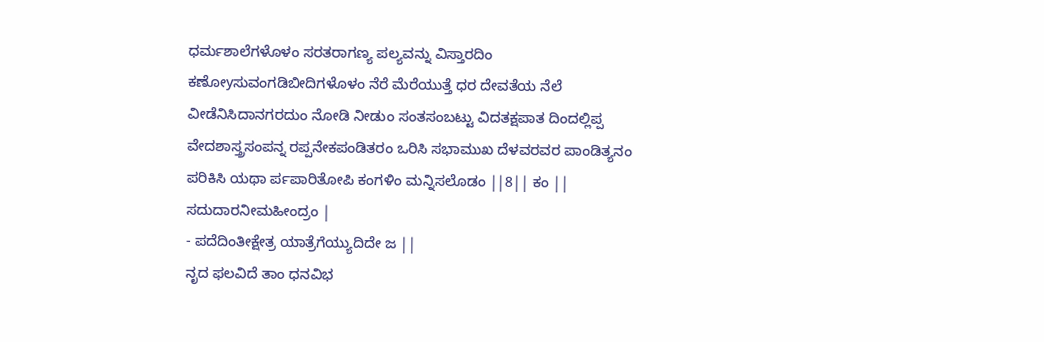ಧರ್ಮಶಾಲೆಗಳೊಳಂ ಸರತರಾಗಣ್ಯ ಪಲ್ಯವನ್ನು ವಿಸ್ತಾರದಿಂ ಕಣೋyಸುವಂಗಡಿಬೀದಿಗಳೊಳಂ ನೆರೆ ಮೆರೆಯುತ್ತೆ ಧರ ದೇವತೆಯ ನೆಲೆ ವೀಡೆನಿಸಿದಾನಗರದುಂ ನೋಡಿ ನೀಡುಂ ಸಂತಸಂಬಟ್ಟು ವಿದತಕ್ಷಪಾತ ದಿಂದಲ್ಲಿಪ್ಪ ವೇದಶಾಸ್ತ್ರಸಂಪನ್ನ ರಪ್ಪನೇಕಪಂಡಿತರಂ ಒರಿಸಿ ಸಭಾಮುಖ ದೆಳವರವರ ಪಾಂಡಿತ್ಯನಂ ಪರಿಕಿಸಿ ಯಥಾ ರ್ಪಪಾರಿತೋಪಿ ಕಂಗಳಿಂ ಮನ್ನಿಸಲೊಡಂ ||8|| ಕಂ || ಸದುದಾರನೀಮಹೀಂದ್ರಂ |
- ಪದೆದಿಂತೀಕ್ಷೇತ್ರ ಯಾತ್ರೆಗೆಯ್ಯುದಿದೇ ಜ ||
ನೃದ ಫಲವಿದೆ ತಾಂ ಧನವಿಭ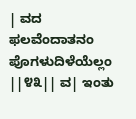| ವದ ಫಲವೆಂದಾತನಂ ಪೊಗಳುದಿಳೆಯೆಲ್ಲಂ ||೪೩|| ವ| ಇಂತು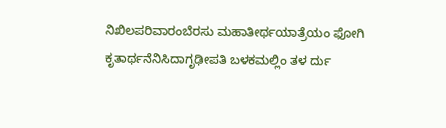ನಿಖಿಲಪರಿವಾರಂಬೆರಸು ಮಹಾತೀರ್ಥಯಾತ್ರೆಯಂ ಫೋಗಿ ಕೃತಾರ್ಥನೆನಿಸಿದಾಗೃಢೀಪತಿ ಬಳಕಮಲ್ಲಿಂ ತಳ ರ್ದು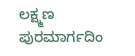ಲಕ್ಷ್ಮಣ ಪುರಮಾರ್ಗದಿಂ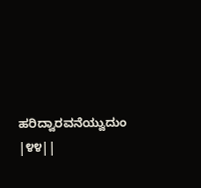ಹರಿದ್ವಾರವನೆಯ್ವುದುಂ |೪೪||